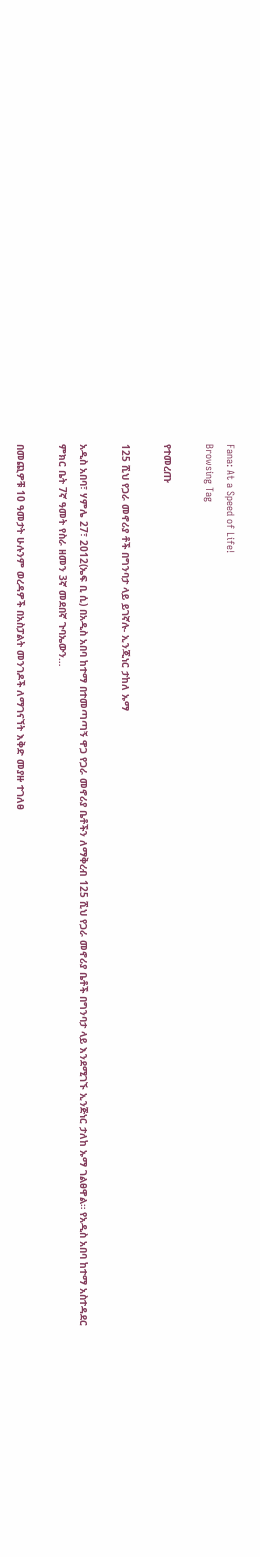Fana: At a Speed of Life!
Browsing Tag

የተመረጡ

125 ሺህ የጋራ መኖሪያ ቶች በግንባታ ላይ ይገኛሉ- ኢንጂነር ታከለ ኡማ

አዲስ አበባ፣ ሃምሌ 27፣ 2012(ኤፍ ቢ ሲ) በአዲስ አበባ ከተማ በተመጣጣኝ ዋጋ የጋራ መኖሪያ ቤቶችን ለማቅረብ 125 ሺህ የጋራ መኖሪያ ቤቶች በግንባታ ላይ እንደሚገኙ ኢንጅነር ታለከ ኡማ ገልፀዋል። የአዲስ አበባ ከተማ አስተዳደር ምክር ቤት 7ኛ ዓመት የስራ ዘመን 3ኛ መደበኛ ጉባኤውን…

በመጪዎቹ 10 ዓመታት ሁሉንም ወረዳዎች በአስፓልት መንገዶች ለማገናኘት እቅድ መያዙ ተገለፀ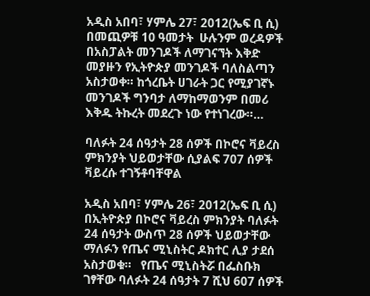አዲስ አበባ፣ ሃምሌ 27፣ 2012(ኤፍ ቢ ሲ) በመጪዎቹ 10 ዓመታት  ሁሉንም ወረዳዎች በአስፓልት መንገዶች ለማገናኘት እቅድ መያዙን የኢትዮጵያ መንገዶች ባለስልጣን አስታወቀ። ከጎረቤት ሀገራት ጋር የሚያገኛኑ መንገዶች ግንባታ ለማከማወንም በመሪ እቅዱ ትኩረት መደረጉ ነው የተነገረው።…

ባለፉት 24 ሰዓታት 28 ሰዎች በኮሮና ቫይረስ ምክንያት ህይወታቸው ሲያልፍ 707 ሰዎች ቫይረሱ ተገኝቶባቸዋል

አዲስ አበባ፣ ሃምሌ 26፣ 2012(ኤፍ ቢ ሲ) በኢትዮጵያ በኮሮና ቫይረስ ምክንያት ባለፉት 24 ሰዓታት ውስጥ 28 ሰዎች ህይወታቸው ማለፉን የጤና ሚኒስትር ዶክተር ሊያ ታደሰ አስታወቁ።   የጤና ሚኒስትሯ በፌስቡክ ገፃቸው ባለፉት 24 ሰዓታት 7 ሺህ 607 ሰዎች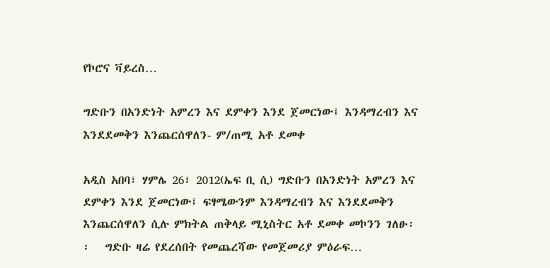የኮሮና ቫይረስ…

ግድቡን በአንድነት አምረን እና ደምቀን እንደ ጀመርነው፤ እንዳማረብን እና እንደደመቅን እንጨርሰዋለን- ም/ጠሚ አቶ ደመቀ

አዲስ አበባ፣ ሃምሌ 26፣ 2012(ኤፍ ቢ ሲ) ግድቡን በአንድነት አምረን እና ደምቀን እንደ ጀመርነው፤ ፍፃሜውንም እንዳማረብን እና እንደደመቅን እንጨርሰዋለን ሲሉ ምክትል ጠቅላይ ሚኒስትር አቶ ደመቀ መኮንን ገለፁ፡፡   ግድቡ ዛሬ የደረሰበት የመጨረሻው የመጀመሪያ ምዕራፍ…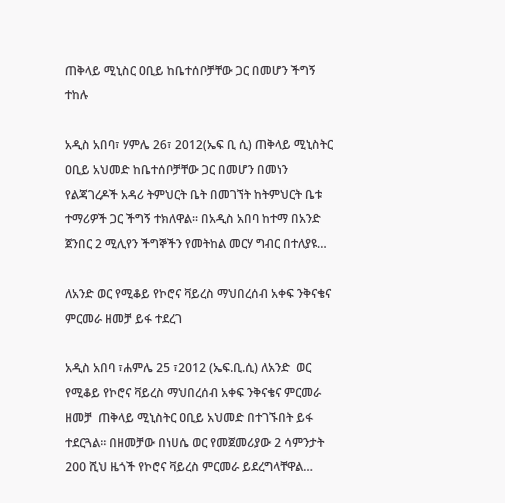ጠቅላይ ሚኒስር ዐቢይ ከቤተሰቦቻቸው ጋር በመሆን ችግኝ ተከሉ

አዲስ አበባ፣ ሃምሌ 26፣ 2012(ኤፍ ቢ ሲ) ጠቅላይ ሚኒስትር ዐቢይ አህመድ ከቤተሰቦቻቸው ጋር በመሆን በመነን የልጃገረዶች አዳሪ ትምህርት ቤት በመገኘት ከትምህርት ቤቱ ተማሪዎች ጋር ችግኝ ተክለዋል፡፡ በአዲስ አበባ ከተማ በአንድ ጀንበር 2 ሚሊየን ችግኞችን የመትከል መርሃ ግብር በተለያዩ…

ለአንድ ወር የሚቆይ የኮሮና ቫይረስ ማህበረሰብ አቀፍ ንቅናቄና ምርመራ ዘመቻ ይፋ ተደረገ

አዲስ አበባ ፣ሐምሌ 25 ፣2012 (ኤፍ.ቢ.ሲ) ለአንድ  ወር የሚቆይ የኮሮና ቫይረስ ማህበረሰብ አቀፍ ንቅናቄና ምርመራ ዘመቻ  ጠቅላይ ሚኒስትር ዐቢይ አህመድ በተገኙበት ይፋ ተደርጓል። በዘመቻው በነሀሴ ወር የመጀመሪያው 2 ሳምንታት 200 ሺህ ዜጎች የኮሮና ቫይረስ ምርመራ ይደረግላቸዋል…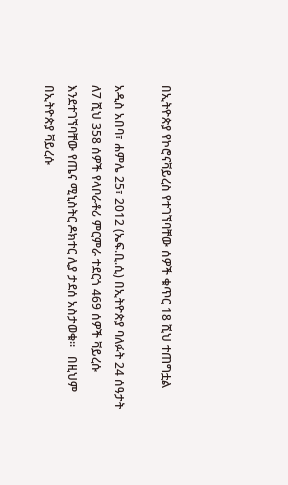በኢትዮጵያ የኮሮናቫይረስ የተገኘባቸው ሰዎች ቁጥር 18 ሺህ ተጠግቷል

አዲስ አበባ፣ ሐምሌ 25፣ 2012 (ኤፍ.ቢ.ሲ) በኢትዮጵያ ባለፉት 24 ሰዓታት ለ7 ሺህ 358 ሰዎች የላቦራቶሪ ምርምራ ተደርጎ 469 ሰዎች ቫይረሱ እንደተገኘባቸው የጤና ሚኒስትር ዶክተር ሊያ ታደሰ አስታወቁ።   በዚህም በኢትዮጵያ ቫይረሱ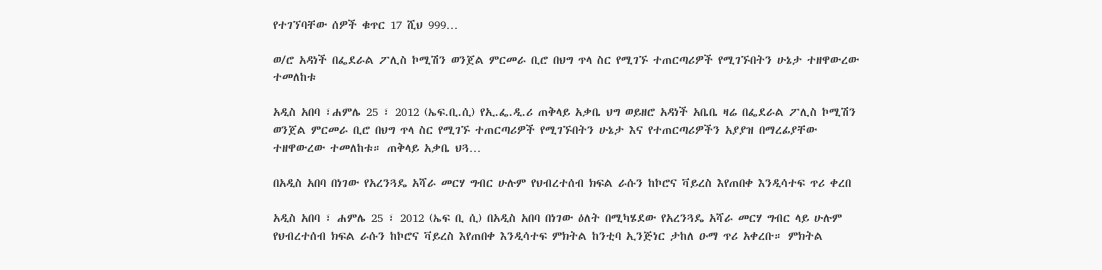የተገኘባቸው ሰዎች ቁጥር 17 ሺህ 999…

ወ/ሮ አዳነች በፌደራል ፖሊስ ኮሚሽን ወንጀል ምርመራ ቢሮ በህግ ጥላ ስር የሚገኙ ተጠርጣሪዎች የሚገኙበትን ሁኔታ ተዘዋውረው ተመለከቱ

አዲስ አበባ ፣ሐምሌ 25 ፣ 2012 (ኤፍ.ቢ.ሲ) የኢ.ፌ.ዲ.ሪ ጠቅላይ አቃቤ ህግ ወይዘሮ አዳነች አቤቤ ዛሬ በፌደራል ፖሊስ ኮሚሽን ወንጀል ምርመራ ቢሮ በህግ ጥላ ስር የሚገኙ ተጠርጣሪዎች የሚገኙበትን ሁኔታ እና የተጠርጣሪዎችን አያያዝ በማረፊያቸው ተዘዋውረው ተመለከቱ። ጠቅላይ አቃቤ ህጓ…

በአዲስ አበባ በነገው የአረንጓዴ አሻራ መርሃ ግብር ሁሉም የህብረተሰብ ክፍል ራሱን ከኮሮና ቫይረስ እየጠበቀ እንዲሳተፍ ጥሪ ቀረበ

አዲስ አበባ ፣ ሐምሌ 25 ፣ 2012 (ኤፍ ቢ ሲ) በአዲስ አበባ በነገው ዕለት በሚካሄደው የአረንጓዴ አሻራ መርሃ ግብር ላይ ሁሉም የህብረተሰብ ክፍል ራሱን ከኮሮና ቫይረስ እየጠበቀ እንዲሳተፍ ምክትል ከንቲባ ኢንጅነር ታከለ ዑማ ጥሪ አቀረቡ። ምክትል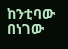ከንቲባው በነገው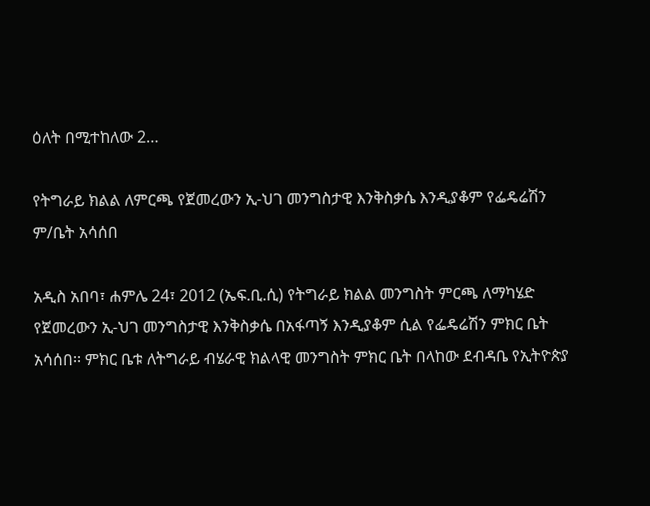ዕለት በሚተከለው 2…

የትግራይ ክልል ለምርጫ የጀመረውን ኢ-ህገ መንግስታዊ እንቅስቃሴ እንዲያቆም የፌዴሬሽን ም/ቤት አሳሰበ

አዲስ አበባ፣ ሐምሌ 24፣ 2012 (ኤፍ.ቢ.ሲ) የትግራይ ክልል መንግስት ምርጫ ለማካሄድ የጀመረውን ኢ-ህገ መንግስታዊ እንቅስቃሴ በአፋጣኝ እንዲያቆም ሲል የፌዴሬሽን ምክር ቤት አሳሰበ፡፡ ምክር ቤቱ ለትግራይ ብሄራዊ ክልላዊ መንግስት ምክር ቤት በላከው ደብዳቤ የኢትዮጵያ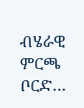ብሄራዊ ምርጫ ቦርድ…